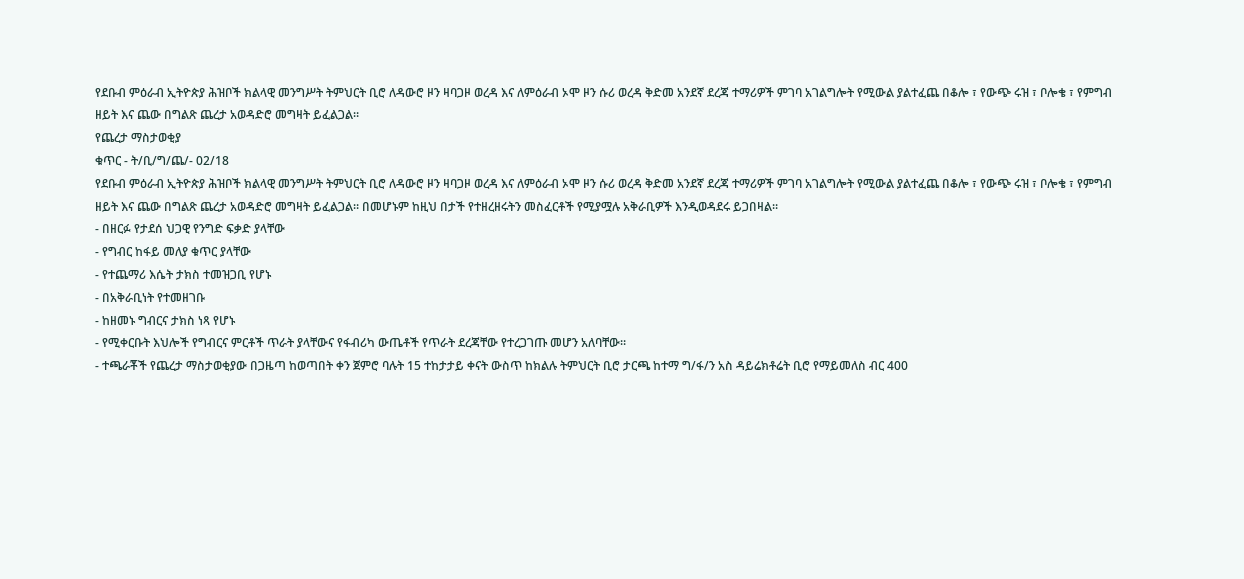የደቡብ ምዕራብ ኢትዮጵያ ሕዝቦች ክልላዊ መንግሥት ትምህርት ቢሮ ለዳውሮ ዞን ዛባጋዞ ወረዳ እና ለምዕራብ ኦሞ ዞን ሱሪ ወረዳ ቅድመ አንደኛ ደረጃ ተማሪዎች ምገባ አገልግሎት የሚውል ያልተፈጨ በቆሎ ፣ የውጭ ሩዝ ፣ ቦሎቄ ፣ የምግብ ዘይት እና ጨው በግልጽ ጨረታ አወዳድሮ መግዛት ይፈልጋል።
የጨረታ ማስታወቂያ
ቁጥር - ት/ቢ/ግ/ጨ/- 02/18
የደቡብ ምዕራብ ኢትዮጵያ ሕዝቦች ክልላዊ መንግሥት ትምህርት ቢሮ ለዳውሮ ዞን ዛባጋዞ ወረዳ እና ለምዕራብ ኦሞ ዞን ሱሪ ወረዳ ቅድመ አንደኛ ደረጃ ተማሪዎች ምገባ አገልግሎት የሚውል ያልተፈጨ በቆሎ ፣ የውጭ ሩዝ ፣ ቦሎቄ ፣ የምግብ ዘይት እና ጨው በግልጽ ጨረታ አወዳድሮ መግዛት ይፈልጋል። በመሆኑም ከዚህ በታች የተዘረዘሩትን መስፈርቶች የሚያሟሉ አቅራቢዎች እንዲወዳደሩ ይጋበዛል።
- በዘርፉ የታደሰ ህጋዊ የንግድ ፍቃድ ያላቸው
- የግብር ከፋይ መለያ ቁጥር ያላቸው
- የተጨማሪ እሴት ታክስ ተመዝጋቢ የሆኑ
- በአቅራቢነት የተመዘገቡ
- ከዘመኑ ግብርና ታክስ ነጻ የሆኑ
- የሚቀርቡት እህሎች የግብርና ምርቶች ጥራት ያላቸውና የፋብሪካ ውጤቶች የጥራት ደረጃቸው የተረጋገጡ መሆን አለባቸው።
- ተጫራቾች የጨረታ ማስታወቂያው በጋዜጣ ከወጣበት ቀን ጀምሮ ባሉት 15 ተከታታይ ቀናት ውስጥ ከክልሉ ትምህርት ቢሮ ታርጫ ከተማ ግ/ፋ/ን አስ ዳይሬክቶሬት ቢሮ የማይመለስ ብር 400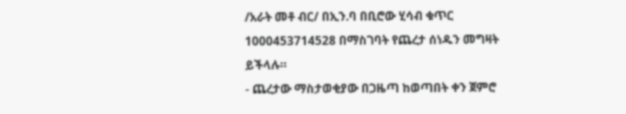/አራት መቶ ብር/ በኢን.ባ በቢሮው ሂሳብ ቁጥር 1000453714528 በማስገባት የጨረታ ሰነዱን መግዛት ይችላሉ።
- ጨረታው ማስታወቂያው በጋዜጣ ከወጣበት ቀን ጀምሮ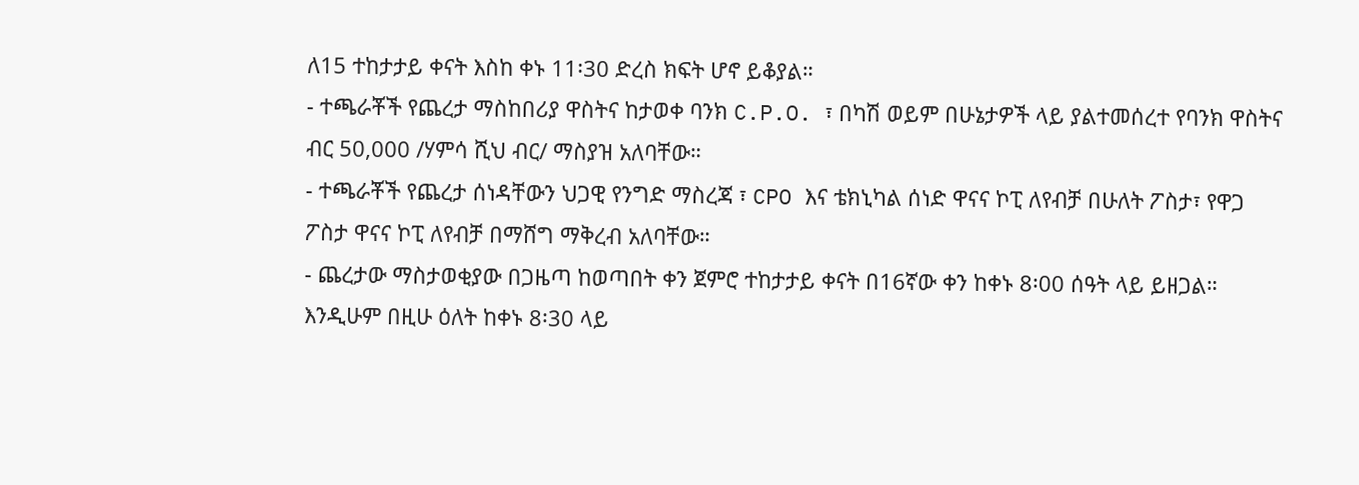ለ15 ተከታታይ ቀናት እስከ ቀኑ 11፡30 ድረስ ክፍት ሆኖ ይቆያል።
- ተጫራቾች የጨረታ ማስከበሪያ ዋስትና ከታወቀ ባንክ C.P.O. ፣ በካሽ ወይም በሁኔታዎች ላይ ያልተመሰረተ የባንክ ዋስትና ብር 50,000 /ሃምሳ ሺህ ብር/ ማስያዝ አለባቸው።
- ተጫራቾች የጨረታ ሰነዳቸውን ህጋዊ የንግድ ማስረጃ ፣ CPO እና ቴክኒካል ሰነድ ዋናና ኮፒ ለየብቻ በሁለት ፖስታ፣ የዋጋ ፖስታ ዋናና ኮፒ ለየብቻ በማሸግ ማቅረብ አለባቸው።
- ጨረታው ማስታወቂያው በጋዜጣ ከወጣበት ቀን ጀምሮ ተከታታይ ቀናት በ16ኛው ቀን ከቀኑ 8፡00 ሰዓት ላይ ይዘጋል። እንዲሁም በዚሁ ዕለት ከቀኑ 8፡30 ላይ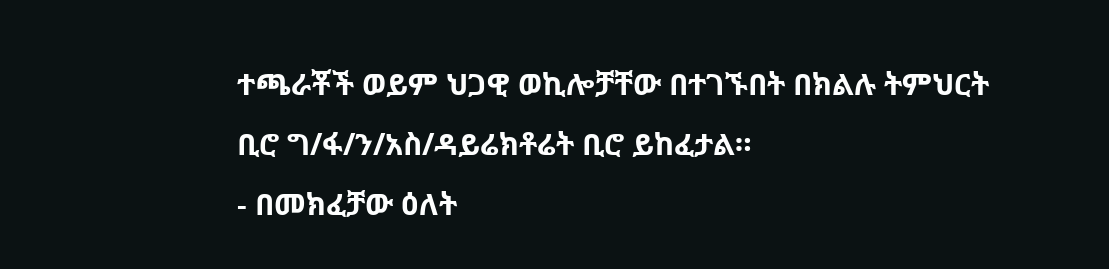ተጫራቾች ወይም ህጋዊ ወኪሎቻቸው በተገኙበት በክልሉ ትምህርት ቢሮ ግ/ፋ/ን/አስ/ዳይሬክቶሬት ቢሮ ይከፈታል።
- በመክፈቻው ዕለት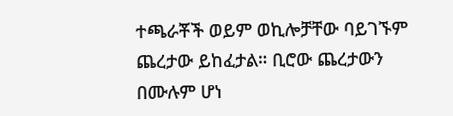ተጫራቾች ወይም ወኪሎቻቸው ባይገኙም ጨረታው ይከፈታል። ቢሮው ጨረታውን በሙሉም ሆነ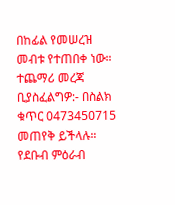በከፊል የመሠረዝ መብቱ የተጠበቀ ነው።
ተጨማሪ መረጃ ቢያስፈልግዎ:- በስልክ ቁጥር 0473450715 መጠየቅ ይችላሉ።
የደቡብ ምዕራብ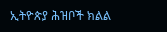ኢትዮጵያ ሕዝቦች ክልል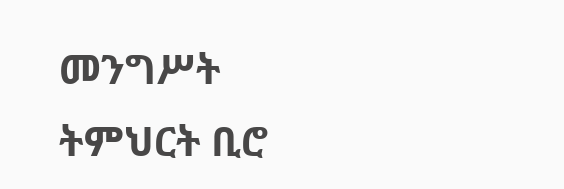መንግሥት ትምህርት ቢሮ